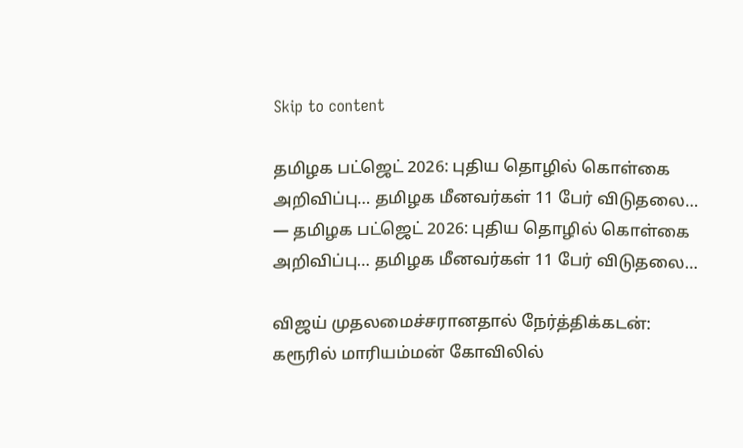Skip to content

தமிழக பட்ஜெட் 2026: புதிய தொழில் கொள்கை அறிவிப்பு… தமிழக மீனவர்கள் 11 பேர் விடுதலை… — தமிழக பட்ஜெட் 2026: புதிய தொழில் கொள்கை அறிவிப்பு… தமிழக மீனவர்கள் 11 பேர் விடுதலை…

விஜய் முதலமைச்சரானதால் நேர்த்திக்கடன்: கரூரில் மாரியம்மன் கோவிலில்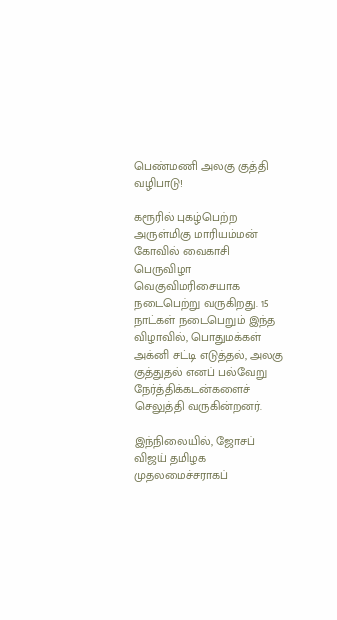பெண்மணி அலகு குத்தி வழிபாடு!

கரூரில் புகழ்பெற்ற அருள்மிகு மாரியம்மன் கோவில் வைகாசி பெருவிழா வெகுவிமரிசையாக நடைபெற்று வருகிறது. 15 நாட்கள் நடைபெறும் இந்த விழாவில், பொதுமக்கள் அக்னி சட்டி எடுத்தல், அலகு குத்துதல் எனப் பல்வேறு நேர்த்திக்கடன்களைச் செலுத்தி வருகின்றனர்.

இந்நிலையில், ஜோசப் விஜய் தமிழக முதலமைச்சராகப்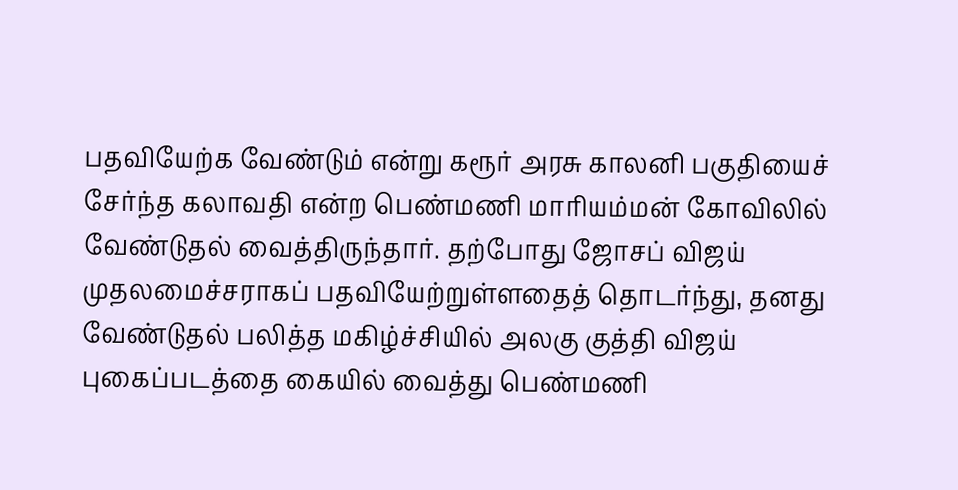பதவியேற்க வேண்டும் என்று கரூர் அரசு காலனி பகுதியைச் சேர்ந்த கலாவதி என்ற பெண்மணி மாரியம்மன் கோவிலில் வேண்டுதல் வைத்திருந்தார். தற்போது ஜோசப் விஜய் முதலமைச்சராகப் பதவியேற்றுள்ளதைத் தொடர்ந்து, தனது வேண்டுதல் பலித்த மகிழ்ச்சியில் அலகு குத்தி விஜய் புகைப்படத்தை கையில் வைத்து பெண்மணி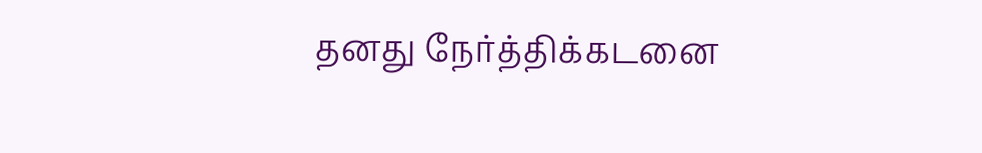தனது நேர்த்திக்கடனை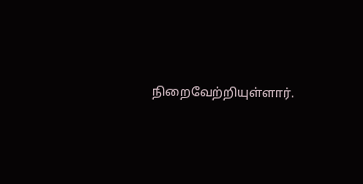நிறைவேற்றியுள்ளார்.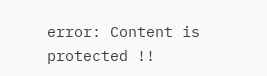error: Content is protected !!